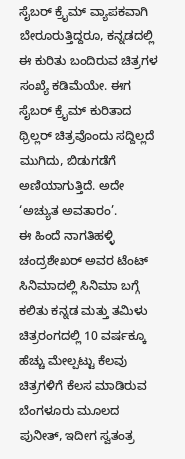ಸೈಬರ್ ಕ್ರೈಮ್ ವ್ಯಾಪಕವಾಗಿ ಬೇರೂರುತ್ತಿದ್ದರೂ, ಕನ್ನಡದಲ್ಲಿ ಈ ಕುರಿತು ಬಂದಿರುವ ಚಿತ್ರಗಳ ಸಂಖ್ಯೆ ಕಡಿಮೆಯೇ. ಈಗ ಸೈಬರ್ ಕ್ರೈಮ್ ಕುರಿತಾದ ಥ್ರಿಲ್ಲರ್ ಚಿತ್ರವೊಂದು ಸದ್ದಿಲ್ಲದೆ ಮುಗಿದು, ಬಿಡುಗಡೆಗೆ ಅಣಿಯಾಗುತ್ತಿದೆ. ಅದೇ ‘ಅಚ್ಯುತ ಅವತಾರಂ’.
ಈ ಹಿಂದೆ ನಾಗತಿಹಳ್ಳಿ ಚಂದ್ರಶೇಖರ್ ಅವರ ಟೆಂಟ್ ಸಿನಿಮಾದಲ್ಲಿ ಸಿನಿಮಾ ಬಗ್ಗೆ ಕಲಿತು ಕನ್ನಡ ಮತ್ತು ತಮಿಳು ಚಿತ್ರರಂಗದಲ್ಲಿ 10 ವರ್ಷಕ್ಕೂ ಹೆಚ್ಚು ಮೇಲ್ಪಟ್ಟು ಕೆಲವು ಚಿತ್ರಗಳಿಗೆ ಕೆಲಸ ಮಾಡಿರುವ ಬೆಂಗಳೂರು ಮೂಲದ ಪುನೀತ್, ಇದೀಗ ಸ್ವತಂತ್ರ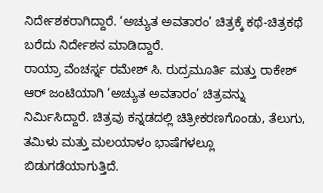ನಿರ್ದೇಶಕರಾಗಿದ್ದಾರೆ. ‘ಅಚ್ಯುತ ಅವತಾರಂ’ ಚಿತ್ರಕ್ಕೆ ಕಥೆ-ಚಿತ್ರಕಥೆ ಬರೆದು ನಿರ್ದೇಶನ ಮಾಡಿದ್ದಾರೆ.
ರಾಯ್ರಾ ವೆಂಚರ್ಸ್ನ ರಮೇಶ್ ಸಿ. ರುದ್ರಮೂರ್ತಿ ಮತ್ತು ರಾಕೇಶ್ ಆರ್ ಜಂಟಿಯಾಗಿ ‘ಅಚ್ಯುತ ಅವತಾರಂ’ ಚಿತ್ರವನ್ನು ನಿರ್ಮಿಸಿದ್ದಾರೆ. ಚಿತ್ರವು ಕನ್ನಡದಲ್ಲಿ ಚಿತ್ರೀಕರಣಗೊಂಡು, ತೆಲುಗು, ತಮಿಳು ಮತ್ತು ಮಲಯಾಳಂ ಭಾಷೆಗಳಲ್ಲೂ ಬಿಡುಗಡೆಯಾಗುತ್ತಿದೆ.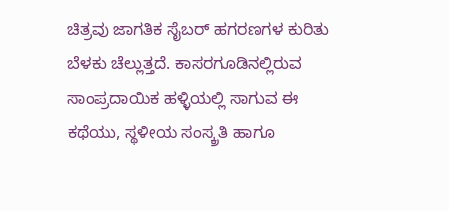ಚಿತ್ರವು ಜಾಗತಿಕ ಸೈಬರ್ ಹಗರಣಗಳ ಕುರಿತು ಬೆಳಕು ಚೆಲ್ಲುತ್ತದೆ. ಕಾಸರಗೂಡಿನಲ್ಲಿರುವ ಸಾಂಪ್ರದಾಯಿಕ ಹಳ್ಳಿಯಲ್ಲಿ ಸಾಗುವ ಈ ಕಥೆಯು, ಸ್ಥಳೀಯ ಸಂಸ್ಕ್ರತಿ ಹಾಗೂ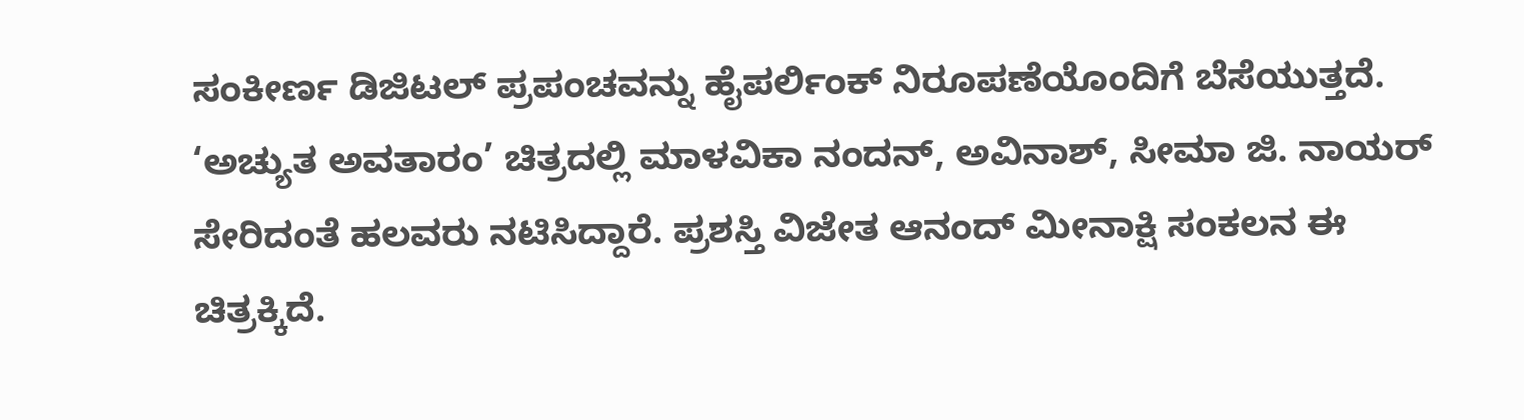ಸಂಕೀರ್ಣ ಡಿಜಿಟಲ್ ಪ್ರಪಂಚವನ್ನು ಹೈಪರ್ಲಿಂಕ್ ನಿರೂಪಣೆಯೊಂದಿಗೆ ಬೆಸೆಯುತ್ತದೆ.
‘ಅಚ್ಯುತ ಅವತಾರಂ’ ಚಿತ್ರದಲ್ಲಿ ಮಾಳವಿಕಾ ನಂದನ್, ಅವಿನಾಶ್, ಸೀಮಾ ಜಿ. ನಾಯರ್ ಸೇರಿದಂತೆ ಹಲವರು ನಟಿಸಿದ್ದಾರೆ. ಪ್ರಶಸ್ತಿ ವಿಜೇತ ಆನಂದ್ ಮೀನಾಕ್ಷಿ ಸಂಕಲನ ಈ ಚಿತ್ರಕ್ಕಿದೆ.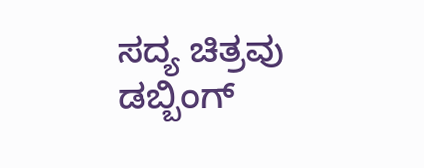ಸದ್ಯ ಚಿತ್ರವು ಡಬ್ಬಿಂಗ್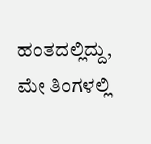ಹಂತದಲ್ಲಿದ್ದು, ಮೇ ತಿಂಗಳಲ್ಲಿ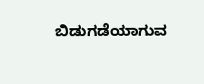ಬಿಡುಗಡೆಯಾಗುವ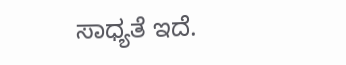ಸಾಧ್ಯತೆ ಇದೆ.